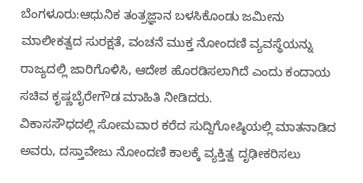ಬೆಂಗಳೂರು:ಆಧುನಿಕ ತಂತ್ರಜ್ಞಾನ ಬಳಸಿಕೊಂಡು ಜಮೀನು ಮಾಲೀಕತ್ವದ ಸುರಕ್ಷತೆ, ವಂಚನೆ ಮುಕ್ತ ನೋಂದಣಿ ವ್ಯವಸ್ಥೆಯನ್ನು ರಾಜ್ಯದಲ್ಲಿ ಜಾರಿಗೊಳಿಸಿ, ಆದೇಶ ಹೊರಡಿಸಲಾಗಿದೆ ಎಂದು ಕಂದಾಯ ಸಚಿವ ಕೃಷ್ಣಬೈರೇಗೌಡ ಮಾಹಿತಿ ನೀಡಿದರು.
ವಿಕಾಸಸೌಧದಲ್ಲಿ ಸೋಮವಾರ ಕರೆದ ಸುದ್ದಿಗೋಷ್ಠಿಯಲ್ಲಿ ಮಾತನಾಡಿದ ಅವರು, ದಸ್ತಾವೇಜು ನೋಂದಣಿ ಕಾಲಕ್ಕೆ ವ್ಯಕ್ತಿತ್ವ ದೃಢೀಕರಿಸಲು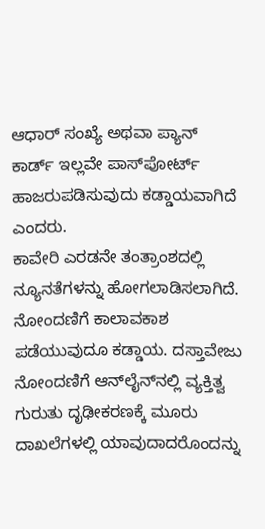ಆಧಾರ್ ಸಂಖ್ಯೆ ಅಥವಾ ಪ್ಯಾನ್ ಕಾರ್ಡ್ ಇಲ್ಲವೇ ಪಾಸ್‌ಪೋರ್ಟ್ ಹಾಜರುಪಡಿಸುವುದು ಕಡ್ಡಾಯವಾಗಿದೆ ಎಂದರು.
ಕಾವೇರಿ ಎರಡನೇ ತಂತ್ರಾಂಶದಲ್ಲಿ ನ್ಯೂನತೆಗಳನ್ನು ಹೋಗಲಾಡಿಸಲಾಗಿದೆ. ನೋಂದಣಿಗೆ ಕಾಲಾವಕಾಶ ಪಡೆಯುವುದೂ ಕಡ್ಡಾಯ. ದಸ್ತಾವೇಜು ನೋಂದಣಿಗೆ ಆನ್‌ಲೈನ್‌ನಲ್ಲಿ ವ್ಯಕ್ತಿತ್ವ ಗುರುತು ದೃಢೀಕರಣಕ್ಕೆ ಮೂರು ದಾಖಲೆಗಳಲ್ಲಿ ಯಾವುದಾದರೊಂದನ್ನು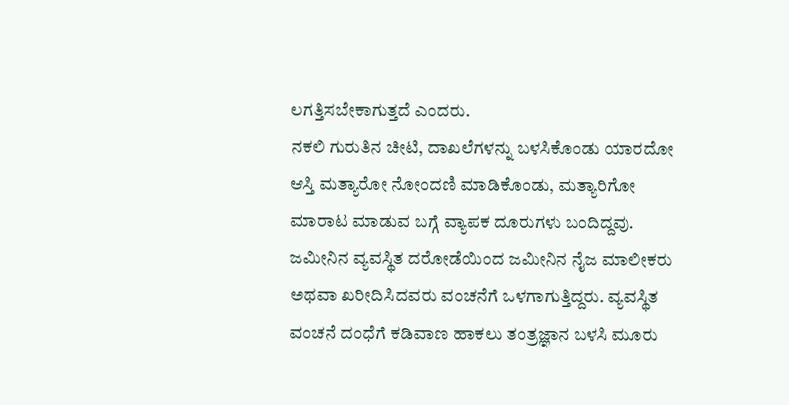ಲಗತ್ತಿಸಬೇಕಾಗುತ್ತದೆ ಎಂದರು.
ನಕಲಿ ಗುರುತಿನ ಚೀಟಿ, ದಾಖಲೆಗಳನ್ನು ಬಳಸಿಕೊಂಡು ಯಾರದೋ ಆಸ್ತಿ ಮತ್ಯಾರೋ ನೋಂದಣಿ ಮಾಡಿಕೊಂಡು, ಮತ್ಯಾರಿಗೋ ಮಾರಾಟ ಮಾಡುವ ಬಗ್ಗೆ ವ್ಯಾಪಕ ದೂರುಗಳು ಬಂದಿದ್ದವು.
ಜಮೀನಿನ ವ್ಯವಸ್ಥಿತ ದರೋಡೆಯಿಂದ ಜಮೀನಿನ ನೈಜ ಮಾಲೀಕರು ಅಥವಾ ಖರೀದಿಸಿದವರು ವಂಚನೆಗೆ ಒಳಗಾಗುತ್ತಿದ್ದರು. ವ್ಯವಸ್ಥಿತ ವಂಚನೆ ದಂಧೆಗೆ ಕಡಿವಾಣ ಹಾಕಲು ತಂತ್ರಜ್ಞಾನ ಬಳಸಿ ಮೂರು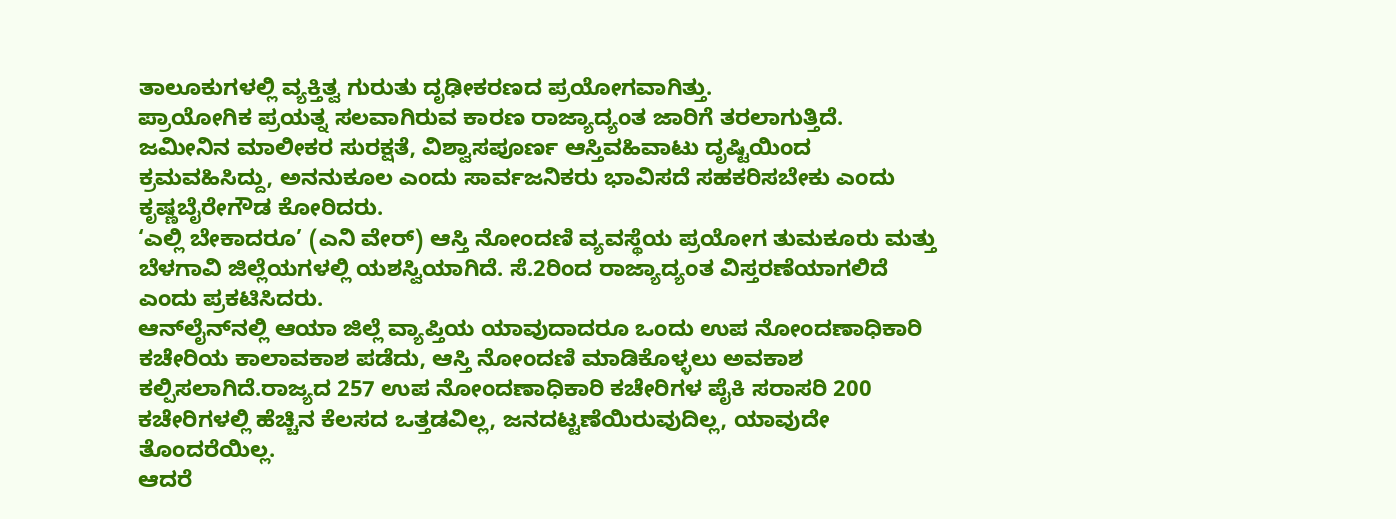ತಾಲೂಕುಗಳಲ್ಲಿ ವ್ಯಕ್ತಿತ್ವ ಗುರುತು ದೃಢೀಕರಣದ ಪ್ರಯೋಗವಾಗಿತ್ತು.
ಪ್ರಾಯೋಗಿಕ ಪ್ರಯತ್ನ ಸಲವಾಗಿರುವ ಕಾರಣ ರಾಜ್ಯಾದ್ಯಂತ ಜಾರಿಗೆ ತರಲಾಗುತ್ತಿದೆ. ಜಮೀನಿನ ಮಾಲೀಕರ ಸುರಕ್ಷತೆ, ವಿಶ್ವಾಸಪೂರ್ಣ ಆಸ್ತಿವಹಿವಾಟು ದೃಷ್ಟಿಯಿಂದ ಕ್ರಮವಹಿಸಿದ್ದು, ಅನನುಕೂಲ ಎಂದು ಸಾರ್ವಜನಿಕರು ಭಾವಿಸದೆ ಸಹಕರಿಸಬೇಕು ಎಂದು ಕೃಷ್ಣಬೈರೇಗೌಡ ಕೋರಿದರು.
‘ಎಲ್ಲಿ ಬೇಕಾದರೂ’ (ಎನಿ ವೇರ್) ಆಸ್ತಿ ನೋಂದಣಿ ವ್ಯವಸ್ಥೆಯ ಪ್ರಯೋಗ ತುಮಕೂರು ಮತ್ತು ಬೆಳಗಾವಿ ಜಿಲ್ಲೆಯಗಳಲ್ಲಿ ಯಶಸ್ವಿಯಾಗಿದೆ. ಸೆ.2ರಿಂದ ರಾಜ್ಯಾದ್ಯಂತ ವಿಸ್ತರಣೆಯಾಗಲಿದೆ ಎಂದು ಪ್ರಕಟಿಸಿದರು.
ಆನ್‌ಲೈನ್‌ನಲ್ಲಿ ಆಯಾ ಜಿಲ್ಲೆ ವ್ಯಾಪ್ತಿಯ ಯಾವುದಾದರೂ ಒಂದು ಉಪ ನೋಂದಣಾಧಿಕಾರಿ ಕಚೇರಿಯ ಕಾಲಾವಕಾಶ ಪಡೆದು, ಆಸ್ತಿ ನೋಂದಣಿ ಮಾಡಿಕೊಳ್ಳಲು ಅವಕಾಶ ಕಲ್ಪಿಸಲಾಗಿದೆ.ರಾಜ್ಯದ 257 ಉಪ ನೋಂದಣಾಧಿಕಾರಿ ಕಚೇರಿಗಳ ಪೈಕಿ ಸರಾಸರಿ 200 ಕಚೇರಿಗಳಲ್ಲಿ ಹೆಚ್ಚಿನ ಕೆಲಸದ ಒತ್ತಡವಿಲ್ಲ, ಜನದಟ್ಟಣೆಯಿರುವುದಿಲ್ಲ, ಯಾವುದೇ ತೊಂದರೆಯಿಲ್ಲ.
ಆದರೆ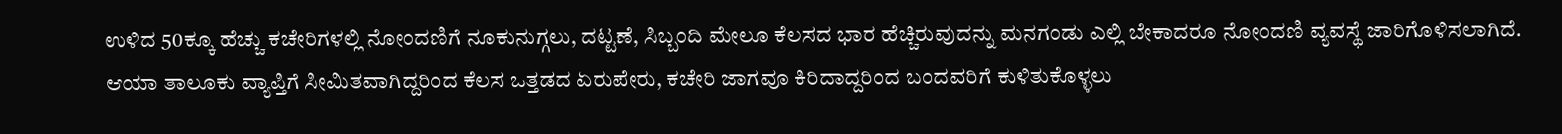ಉಳಿದ 50ಕ್ಕೂ ಹೆಚ್ಚು ಕಚೇರಿಗಳಲ್ಲಿ ನೋಂದಣಿಗೆ ನೂಕುನುಗ್ಗಲು, ದಟ್ಟಣೆ, ಸಿಬ್ಬಂದಿ ಮೇಲೂ ಕೆಲಸದ ಭಾರ ಹೆಚ್ಚಿರುವುದನ್ನು ಮನಗಂಡು ಎಲ್ಲಿ ಬೇಕಾದರೂ ನೋಂದಣಿ ವ್ಯವಸ್ಥೆ ಜಾರಿಗೊಳಿಸಲಾಗಿದೆ.
ಆಯಾ ತಾಲೂಕು ವ್ಯಾಪ್ತಿಗೆ ಸೀಮಿತವಾಗಿದ್ದರಿಂದ ಕೆಲಸ ಒತ್ತಡದ ಏರುಪೇರು, ಕಚೇರಿ ಜಾಗವೂ ಕಿರಿದಾದ್ದರಿಂದ ಬಂದವರಿಗೆ ಕುಳಿತುಕೊಳ್ಳಲು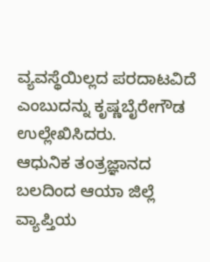ವ್ಯವಸ್ಥೆಯಿಲ್ಲದ ಪರದಾಟವಿದೆ ಎಂಬುದನ್ನು ಕೃಷ್ಣಬೈರೇಗೌಡ ಉಲ್ಲೇಖಿಸಿದರು.
ಆಧುನಿಕ ತಂತ್ರಜ್ಞಾನದ ಬಲದಿಂದ ಆಯಾ ಜಿಲ್ಲೆ ವ್ಯಾಪ್ತಿಯ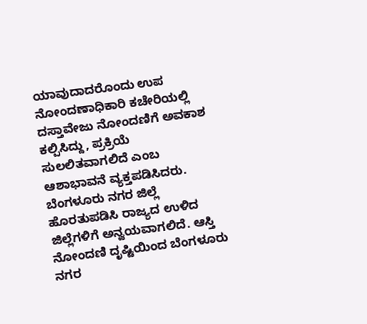ಯಾವುದಾದರೊಂದು ಉಪ ನೋಂದಣಾಧಿಕಾರಿ ಕಚೇರಿಯಲ್ಲಿ ದಸ್ತಾವೇಜು ನೋಂದಣಿಗೆ ಅವಕಾಶ ಕಲ್ಪಿಸಿದ್ದು, ಪ್ರಕ್ರಿಯೆ ಸುಲಲಿತವಾಗಲಿದೆ ಎಂಬ ಆಶಾಭಾವನೆ ವ್ಯಕ್ತಪಡಿಸಿದರು.
ಬೆಂಗಳೂರು ನಗರ ಜಿಲ್ಲೆ ಹೊರತುಪಡಿಸಿ ರಾಜ್ಯದ ಉಳಿದ ಜಿಲ್ಲೆಗಳಿಗೆ ಅನ್ವಯವಾಗಲಿದೆ. ಆಸ್ತಿ ನೋಂದಣಿ ದೃಷ್ಟಿಯಿಂದ ಬೆಂಗಳೂರು ನಗರ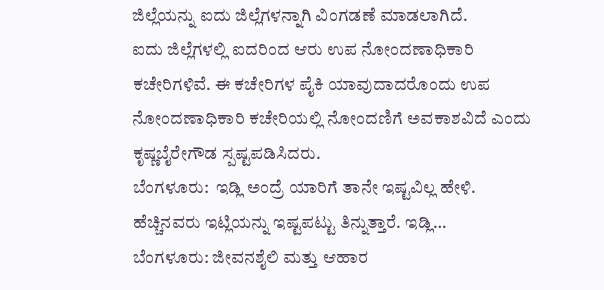ಜಿಲ್ಲೆಯನ್ನು ಐದು ಜಿಲ್ಲೆಗಳನ್ನಾಗಿ ವಿಂಗಡಣೆ ಮಾಡಲಾಗಿದೆ.
ಐದು ಜಿಲ್ಲೆಗಳಲ್ಲಿ ಐದರಿಂದ ಆರು ಉಪ ನೋಂದಣಾಧಿಕಾರಿ ಕಚೇರಿಗಳಿವೆ. ಈ ಕಚೇರಿಗಳ ಪೈಕಿ ಯಾವುದಾದರೊಂದು ಉಪ ನೋಂದಣಾಧಿಕಾರಿ ಕಚೇರಿಯಲ್ಲಿ ನೋಂದಣಿಗೆ ಅವಕಾಶವಿದೆ ಎಂದು ಕೃಷ್ಣಬೈರೇಗೌಡ ಸ್ಪಷ್ಟಪಡಿಸಿದರು.
ಬೆಂಗಳೂರು:  ಇಡ್ಲಿ ಅಂದ್ರೆ ಯಾರಿಗೆ ತಾನೇ ಇಷ್ಟವಿಲ್ಲ ಹೇಳಿ.  ಹೆಚ್ಚಿನವರು ಇಟ್ಲಿಯನ್ನು ಇಷ್ಟಪಟ್ಟು ತಿನ್ನುತ್ತಾರೆ. ಇಡ್ಲಿ…
ಬೆಂಗಳೂರು: ಜೀವನಶೈಲಿ ಮತ್ತು ಆಹಾರ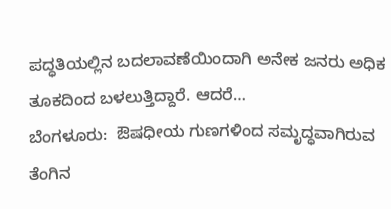ಪದ್ಧತಿಯಲ್ಲಿನ ಬದಲಾವಣೆಯಿಂದಾಗಿ ಅನೇಕ ಜನರು ಅಧಿಕ ತೂಕದಿಂದ ಬಳಲುತ್ತಿದ್ದಾರೆ. ಆದರೆ…
ಬೆಂಗಳೂರು:  ಔಷಧೀಯ ಗುಣಗಳಿಂದ ಸಮೃದ್ಧವಾಗಿರುವ ತೆಂಗಿನ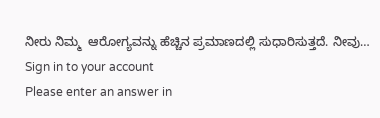ನೀರು ನಿಮ್ಮ  ಆರೋಗ್ಯವನ್ನು ಹೆಚ್ಚಿನ ಪ್ರಮಾಣದಲ್ಲಿ ಸುಧಾರಿಸುತ್ತದೆ. ನೀವು…
Sign in to your account
Please enter an answer in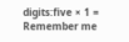digits:five × 1 =
Remember me